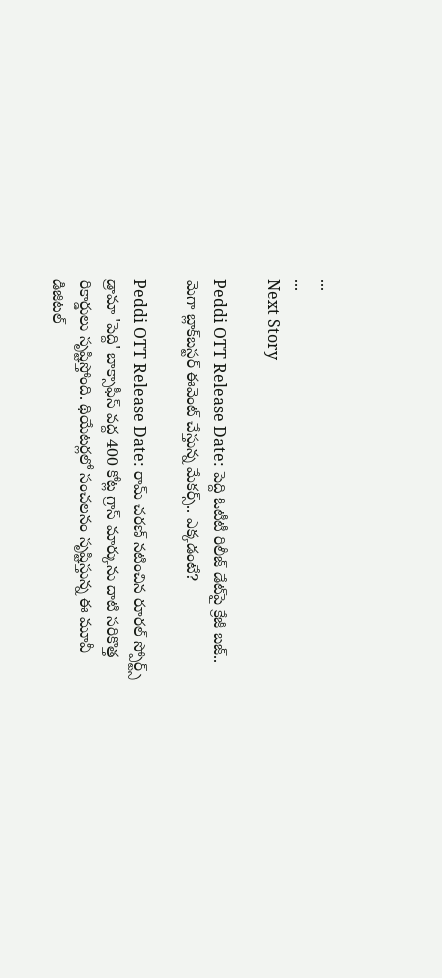...
...
Next Story

Peddi OTT Release Date: పెద్ది ఓటీటీ రిలీజ్ డేట్‌పై క్రేజీ బజ్.. మెగా బ్లాక్‌బస్టర్ ఈవెంట్ చేస్తున్న మేకర్స్.. ఎక్కడంటే?

Peddi OTT Release Date: రామ్ చరణ్ నటించిన రూరల్ స్పోర్ట్స్ డ్రామా 'పెద్ది' బాక్సాఫీస్ వద్ద 400 కోట్ల గ్రాస్ మార్కును దాటి సరికొత్త రికార్డులు సృష్టిస్తోంది. థియేటర్లలో సంచలనం సృష్టిస్తున్న ఈ మూవీ డిజిటల్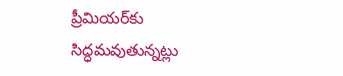ప్రీమియర్‌కు సిద్ధమవుతున్నట్లు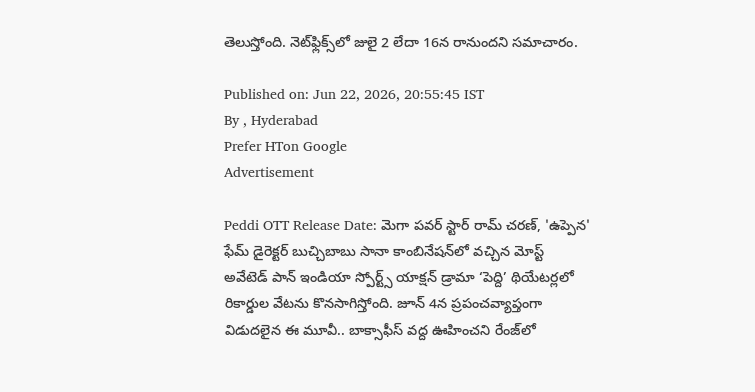తెలుస్తోంది. నెట్‌ఫ్లిక్స్‌లో జులై 2 లేదా 16న రానుందని సమాచారం.

Published on: Jun 22, 2026, 20:55:45 IST
By , Hyderabad
Prefer HTon Google
Advertisement

Peddi OTT Release Date: మెగా పవర్ స్టార్ రామ్ చరణ్, 'ఉప్పెన' ఫేమ్ డైరెక్టర్ బుచ్చిబాబు సానా కాంబినేషన్‌లో వచ్చిన మోస్ట్ అవేటెడ్ పాన్ ఇండియా స్పోర్ట్స్ యాక్షన్ డ్రామా ‘పెద్ది’ థియేటర్లలో రికార్డుల వేటను కొనసాగిస్తోంది. జూన్ 4న ప్రపంచవ్యాప్తంగా విడుదలైన ఈ మూవీ.. బాక్సాఫీస్ వద్ద ఊహించని రేంజ్‌లో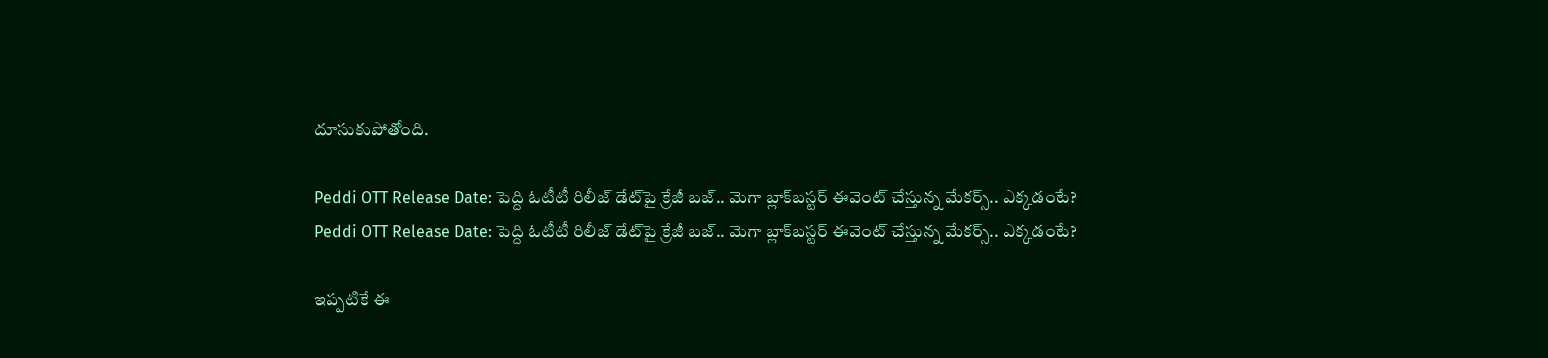దూసుకుపోతోంది.

Peddi OTT Release Date: పెద్ది ఓటీటీ రిలీజ్ డేట్‌పై క్రేజీ బజ్.. మెగా బ్లాక్‌బస్టర్ ఈవెంట్ చేస్తున్న మేకర్స్.. ఎక్కడంటే?
Peddi OTT Release Date: పెద్ది ఓటీటీ రిలీజ్ డేట్‌పై క్రేజీ బజ్.. మెగా బ్లాక్‌బస్టర్ ఈవెంట్ చేస్తున్న మేకర్స్.. ఎక్కడంటే?

ఇప్పటికే ఈ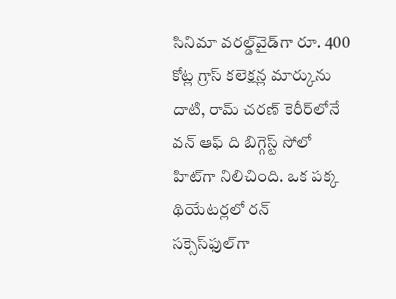సినిమా వరల్డ్‌వైడ్‌గా రూ. 400 కోట్ల గ్రాస్ కలెక్షన్ల మార్కును దాటి, రామ్ చరణ్ కెరీర్‌లోనే వన్ ఆఫ్ ది బిగ్గెస్ట్ సోలో హిట్‌గా నిలిచింది. ఒక పక్క థియేటర్లలో రన్ సక్సెస్‌ఫుల్‌గా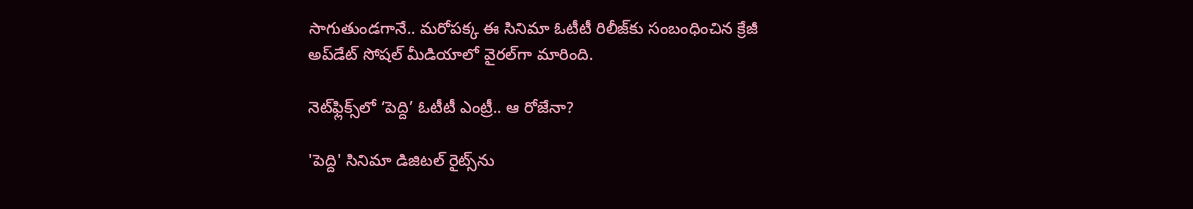సాగుతుండగానే.. మరోపక్క ఈ సినిమా ఓటీటీ రిలీజ్‌కు సంబంధించిన క్రేజీ అప్‌డేట్ సోషల్ మీడియాలో వైరల్‌గా మారింది.

నెట్‌ఫ్లిక్స్‌లో ‘పెద్ది’ ఓటీటీ ఎంట్రీ.. ఆ రోజేనా?

'పెద్ది' సినిమా డిజిటల్ రైట్స్‌ను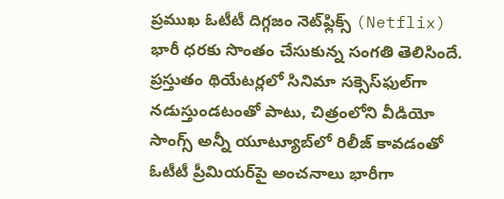ప్రముఖ ఓటీటీ దిగ్గజం నెట్‌ఫ్లిక్స్ (Netflix) భారీ ధరకు సొంతం చేసుకున్న సంగతి తెలిసిందే. ప్రస్తుతం థియేటర్లలో సినిమా సక్సెస్‌ఫుల్‌గా నడుస్తుండటంతో పాటు, చిత్రంలోని వీడియో సాంగ్స్ అన్నీ యూట్యూబ్‌లో రిలీజ్ కావడంతో ఓటీటీ ప్రీమియర్‌పై అంచనాలు భారీగా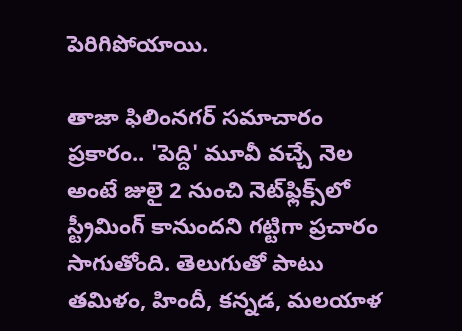పెరిగిపోయాయి.

తాజా ఫిలింనగర్ సమాచారం ప్రకారం.. 'పెద్ది' మూవీ వచ్చే నెల అంటే జులై 2 నుంచి నెట్‌ఫ్లిక్స్‌లో స్ట్రీమింగ్ కానుందని గట్టిగా ప్రచారం సాగుతోంది. తెలుగుతో పాటు తమిళం, హిందీ, కన్నడ, మలయాళ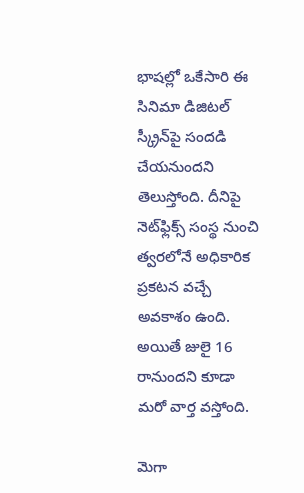భాషల్లో ఒకేసారి ఈ సినిమా డిజిటల్ స్క్రీన్‌పై సందడి చేయనుందని తెలుస్తోంది. దీనిపై నెట్‌ఫ్లిక్స్ సంస్థ నుంచి త్వరలోనే అధికారిక ప్రకటన వచ్చే అవకాశం ఉంది. అయితే జులై 16 రానుందని కూడా మరో వార్త వస్తోంది.

మెగా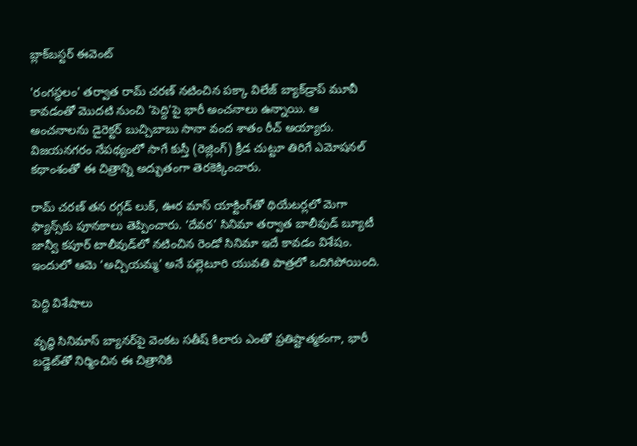బ్లాక్‌బస్టర్ ఈవెంట్

'రంగస్థలం' తర్వాత రామ్ చరణ్ నటించిన పక్కా విలేజ్ బ్యాక్‌డ్రాప్ మూవీ కావడంతో మొదటి నుంచి 'పెద్ది'పై భారీ అంచనాలు ఉన్నాయి. ఆ అంచనాలను డైరెక్టర్ బుచ్చిబాబు సానా వంద శాతం రీచ్ అయ్యారు. విజయనగరం నేపథ్యంలో సాగే కుస్తీ (రెజ్లింగ్) క్రీడ చుట్టూ తిరిగే ఎమోషనల్ కథాంశంతో ఈ చిత్రాన్ని అద్భుతంగా తెరకెక్కించారు.

రామ్ చరణ్ తన రగ్గడ్ లుక్, ఊర మాస్ యాక్టింగ్‌తో థియేటర్లలో మెగా ఫ్యాన్స్‌కు పూనకాలు తెప్పించారు. ‘దేవర’ సినిమా తర్వాత బాలీవుడ్ బ్యూటీ జాన్వీ కపూర్ టాలీవుడ్‌లో నటించిన రెండో సినిమా ఇదే కావడం విశేషం. ఇందులో ఆమె ‘అచ్చియమ్మ’ అనే పల్లెటూరి యువతి పాత్రలో ఒదిగిపోయింది.

పెద్ది విశేషాలు

వృద్ధి సినిమాస్ బ్యానర్‌పై వెంకట సతీష్ కిలారు ఎంతో ప్రతిష్టాత్మకంగా, భారీ బడ్జెట్‌తో నిర్మించిన ఈ చిత్రానికి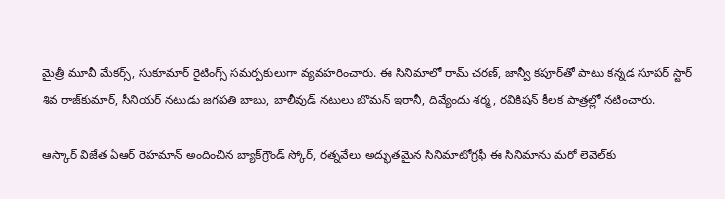మైత్రీ మూవీ మేకర్స్, సుకూమార్ రైటింగ్స్ సమర్పకులుగా వ్యవహరించారు. ఈ సినిమాలో రామ్ చరణ్, జాన్వీ కపూర్‌తో పాటు కన్నడ సూపర్ స్టార్ శివ రాజ్‌కుమార్, సీనియర్ నటుడు జగపతి బాబు, బాలీవుడ్ నటులు బొమన్ ఇరానీ, దివ్యేందు శర్మ, రవికిషన్ కీలక పాత్రల్లో నటించారు.

ఆస్కార్ విజేత ఏఆర్ రెహమాన్ అందించిన బ్యాక్‌గ్రౌండ్ స్కోర్, రత్నవేలు అద్భుతమైన సినిమాటోగ్రఫీ ఈ సినిమాను మరో లెవెల్‌కు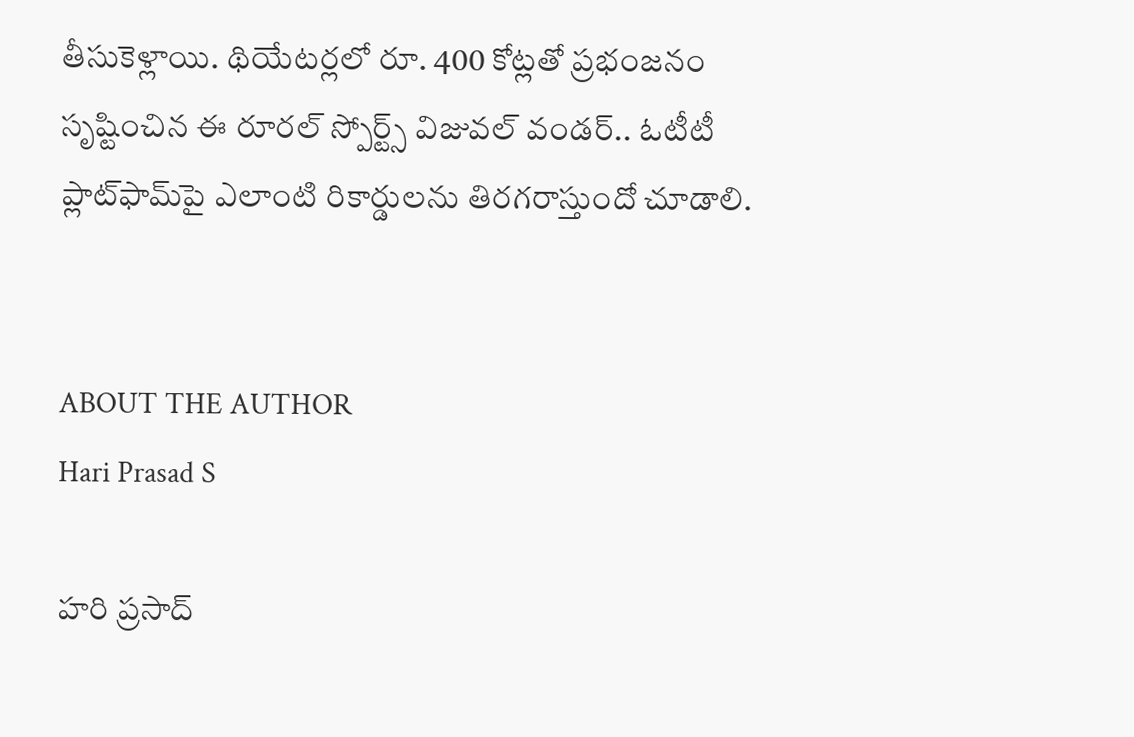తీసుకెళ్లాయి. థియేటర్లలో రూ. 400 కోట్లతో ప్రభంజనం సృష్టించిన ఈ రూరల్ స్పోర్ట్స్ విజువల్ వండర్.. ఓటీటీ ప్లాట్‌ఫామ్‌పై ఎలాంటి రికార్డులను తిరగరాస్తుందో చూడాలి.


ABOUT THE AUTHOR
Hari Prasad S

హరి ప్రసాద్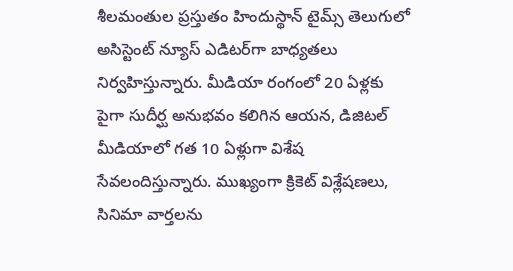శీలమంతుల ప్రస్తుతం హిందుస్థాన్ టైమ్స్ తెలుగులో అసిస్టెంట్ న్యూస్ ఎడిటర్‌గా బాధ్యతలు నిర్వహిస్తున్నారు. మీడియా రంగంలో 20 ఏళ్లకు పైగా సుదీర్ఘ అనుభవం కలిగిన ఆయన, డిజిటల్ మీడియాలో గత 10 ఏళ్లుగా విశేష సేవలందిస్తున్నారు. ముఖ్యంగా క్రికెట్ విశ్లేషణలు, సినిమా వార్తలను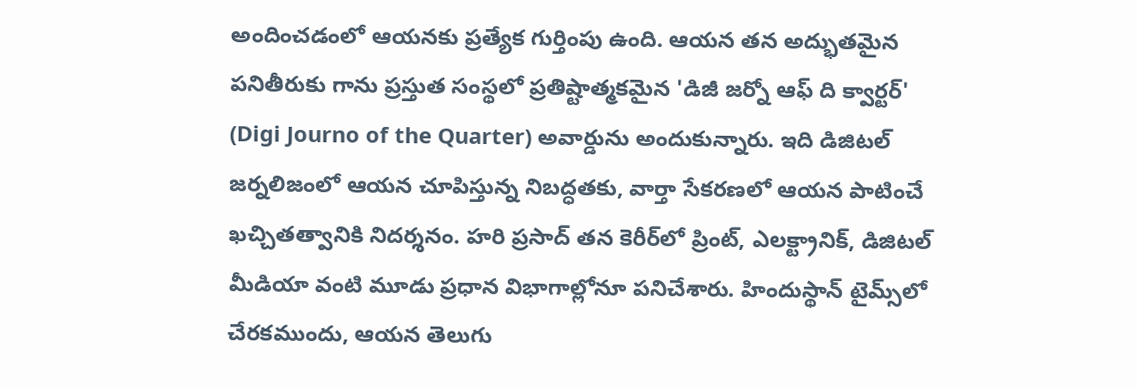అందించడంలో ఆయనకు ప్రత్యేక గుర్తింపు ఉంది. ఆయన తన అద్భుతమైన పనితీరుకు గాను ప్రస్తుత సంస్థలో ప్రతిష్టాత్మకమైన 'డిజీ జర్నో ఆఫ్ ది క్వార్టర్' (Digi Journo of the Quarter) అవార్డును అందుకున్నారు. ఇది డిజిటల్ జర్నలిజంలో ఆయన చూపిస్తున్న నిబద్ధతకు, వార్తా సేకరణలో ఆయన పాటించే ఖచ్చితత్వానికి నిదర్శనం. హరి ప్రసాద్ తన కెరీర్‌లో ప్రింట్, ఎలక్ట్రానిక్, డిజిటల్ మీడియా వంటి మూడు ప్రధాన విభాగాల్లోనూ పనిచేశారు. హిందుస్థాన్ టైమ్స్‌లో చేరకముందు, ఆయన తెలుగు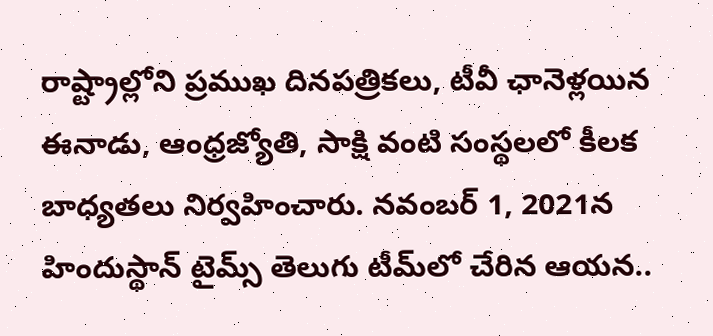రాష్ట్రాల్లోని ప్రముఖ దినపత్రికలు, టీవీ ఛానెళ్లయిన ఈనాడు, ఆంధ్రజ్యోతి, సాక్షి వంటి సంస్థలలో కీలక బాధ్యతలు నిర్వహించారు. నవంబర్ 1, 2021న హిందుస్థాన్ టైమ్స్ తెలుగు టీమ్‌లో చేరిన ఆయన..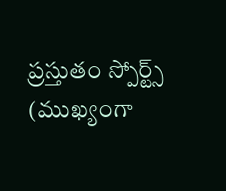ప్రస్తుతం స్పోర్ట్స్ (ముఖ్యంగా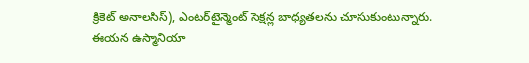క్రికెట్ అనాలసిస్), ఎంటర్‌టైన్మెంట్ సెక్షన్ల బాధ్యతలను చూసుకుంటున్నారు. ఈయన ఉస్మానియా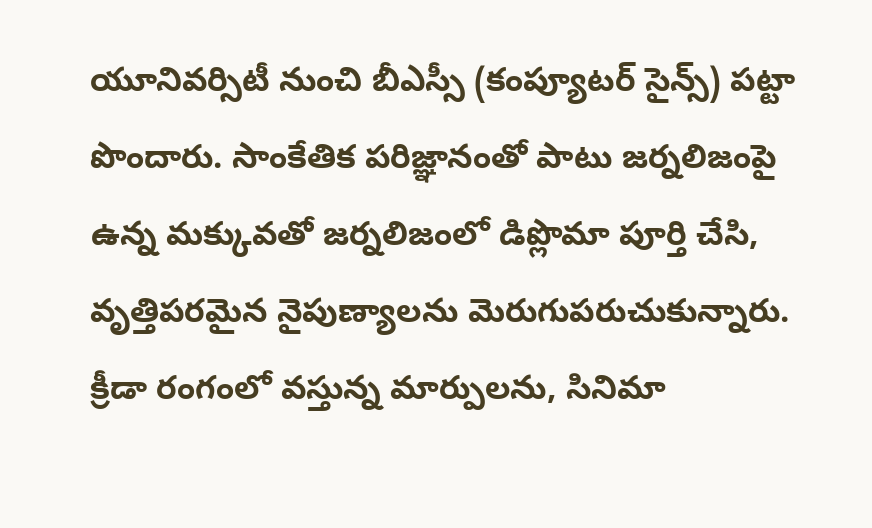యూనివర్సిటీ నుంచి బీఎస్సీ (కంప్యూటర్ సైన్స్) పట్టా పొందారు. సాంకేతిక పరిజ్ఞానంతో పాటు జర్నలిజంపై ఉన్న మక్కువతో జర్నలిజంలో డిప్లొమా పూర్తి చేసి, వృత్తిపరమైన నైపుణ్యాలను మెరుగుపరుచుకున్నారు. క్రీడా రంగంలో వస్తున్న మార్పులను, సినిమా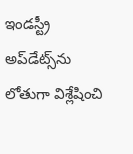ఇండస్ట్రీ అప్‌డేట్స్‌ను లోతుగా విశ్లేషించి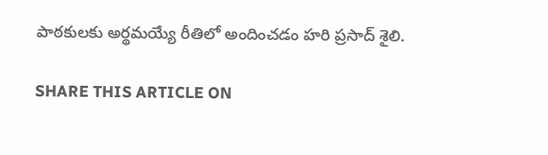పాఠకులకు అర్థమయ్యే రీతిలో అందించడం హరి ప్రసాద్ శైలి.

SHARE THIS ARTICLE ON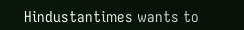Hindustantimes wants to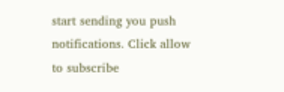start sending you push notifications. Click allow to subscribe